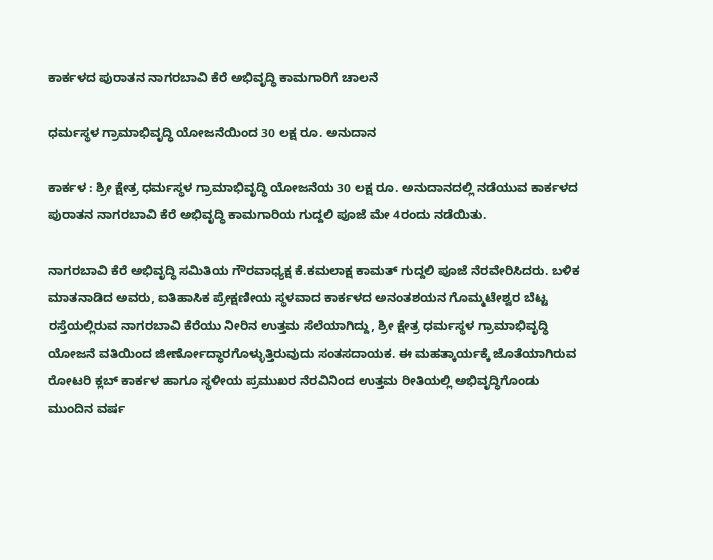ಕಾರ್ಕಳದ ಪುರಾತನ ನಾಗರಬಾವಿ ಕೆರೆ ಅಭಿವೃದ್ಧಿ ಕಾಮಗಾರಿಗೆ ಚಾಲನೆ

ಧರ್ಮಸ್ಥಳ ಗ್ರಾಮಾಭಿವೃದ್ಧಿ ಯೋಜನೆಯಿಂದ 30 ಲಕ್ಷ ರೂ. ಅನುದಾನ

ಕಾರ್ಕಳ : ಶ್ರೀ ಕ್ಷೇತ್ರ ಧರ್ಮಸ್ಥಳ ಗ್ರಾಮಾಭಿವೃದ್ಧಿ ಯೋಜನೆಯ 30 ಲಕ್ಷ ರೂ. ಅನುದಾನದಲ್ಲಿ ನಡೆಯುವ ಕಾರ್ಕಳದ ಪುರಾತನ ನಾಗರಬಾವಿ ಕೆರೆ ಅಭಿವೃದ್ಧಿ ಕಾಮಗಾರಿಯ ಗುದ್ದಲಿ ಪೂಜೆ ಮೇ 4ರಂದು ನಡೆಯಿತು.

ನಾಗರಬಾವಿ ಕೆರೆ ಅಭಿವೃದ್ಧಿ ಸಮಿತಿಯ ಗೌರವಾಧ್ಯಕ್ಷ ಕೆ.ಕಮಲಾಕ್ಷ ಕಾಮತ್ ಗುದ್ದಲಿ ಪೂಜೆ ನೆರವೇರಿಸಿದರು. ಬಳಿಕ ಮಾತನಾಡಿದ ಅವರು, ಐತಿಹಾಸಿಕ ಪ್ರೇಕ್ಷಣೀಯ ಸ್ಥಳವಾದ ಕಾರ್ಕಳದ ಅನಂತಶಯನ ಗೊಮ್ಮಟೇಶ್ವರ ಬೆಟ್ಟ ರಸ್ತೆಯಲ್ಲಿರುವ ನಾಗರಬಾವಿ ಕೆರೆಯು ನೀರಿನ ಉತ್ತಮ ಸೆಲೆಯಾಗಿದ್ದು, ಶ್ರೀ ಕ್ಷೇತ್ರ ಧರ್ಮಸ್ಥಳ ಗ್ರಾಮಾಭಿವೃದ್ಧಿ ಯೋಜನೆ ವತಿಯಿಂದ ಜೀರ್ಣೋದ್ಧಾರಗೊಳ್ಳುತ್ತಿರುವುದು ಸಂತಸದಾಯಕ. ಈ ಮಹತ್ಕಾರ್ಯಕ್ಕೆ ಜೊತೆಯಾಗಿರುವ ರೋಟರಿ ಕ್ಲಬ್ ಕಾರ್ಕಳ ಹಾಗೂ ಸ್ಥಳೀಯ ಪ್ರಮುಖರ ನೆರವಿನಿಂದ ಉತ್ತಮ ರೀತಿಯಲ್ಲಿ ಅಭಿವೃದ್ಧಿಗೊಂಡು ಮುಂದಿನ ವರ್ಷ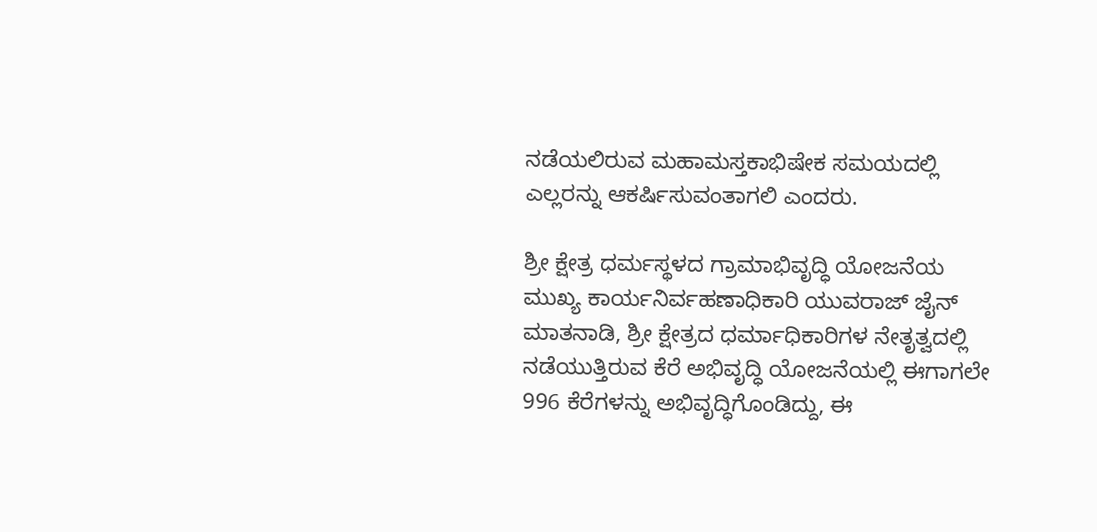ನಡೆಯಲಿರುವ ಮಹಾಮಸ್ತಕಾಭಿಷೇಕ ಸಮಯದಲ್ಲಿ ಎಲ್ಲರನ್ನು ಆಕರ್ಷಿಸುವಂತಾಗಲಿ ಎಂದರು.

ಶ್ರೀ ಕ್ಷೇತ್ರ ಧರ್ಮಸ್ಥಳದ ಗ್ರಾಮಾಭಿವೃದ್ಧಿ ಯೋಜನೆಯ ಮುಖ್ಯ ಕಾರ್ಯನಿರ್ವಹಣಾಧಿಕಾರಿ ಯುವರಾಜ್ ಜೈನ್ ಮಾತನಾಡಿ, ಶ್ರೀ ಕ್ಷೇತ್ರದ ಧರ್ಮಾಧಿಕಾರಿಗಳ ನೇತೃತ್ವದಲ್ಲಿ ನಡೆಯುತ್ತಿರುವ ಕೆರೆ ಅಭಿವೃದ್ಧಿ ಯೋಜನೆಯಲ್ಲಿ ಈಗಾಗಲೇ 996 ಕೆರೆಗಳನ್ನು ಅಭಿವೃದ್ಧಿಗೊಂಡಿದ್ದು, ಈ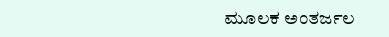ಮೂಲಕ ಅಂತರ್ಜಲ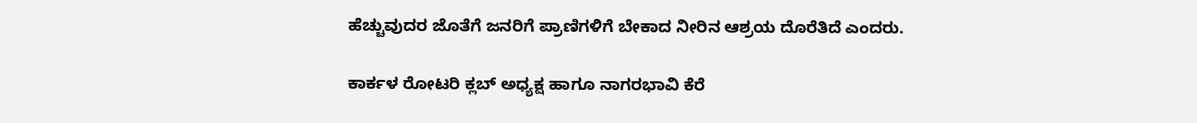ಹೆಚ್ಚುವುದರ ಜೊತೆಗೆ ಜನರಿಗೆ ಪ್ರಾಣಿಗಳಿಗೆ ಬೇಕಾದ ನೀರಿನ ಆಶ್ರಯ ದೊರೆತಿದೆ ಎಂದರು.

ಕಾರ್ಕಳ ರೋಟರಿ ಕ್ಲಬ್‌ ಅಧ್ಯಕ್ಷ ಹಾಗೂ ನಾಗರಭಾವಿ ಕೆರೆ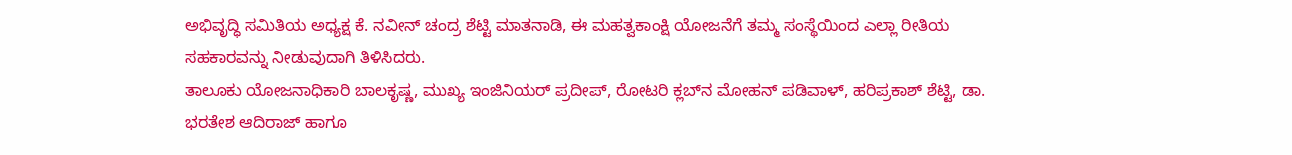ಅಭಿವೃದ್ಧಿ ಸಮಿತಿಯ ಅಧ್ಯಕ್ಷ ಕೆ. ನವೀನ್ ಚಂದ್ರ ಶೆಟ್ಟಿ ಮಾತನಾಡಿ, ಈ ಮಹತ್ವಕಾಂಕ್ಷಿ ಯೋಜನೆಗೆ ತಮ್ಮ ಸಂಸ್ಥೆಯಿಂದ ಎಲ್ಲಾ ರೀತಿಯ ಸಹಕಾರವನ್ನು ನೀಡುವುದಾಗಿ ತಿಳಿಸಿದರು.
ತಾಲೂಕು ಯೋಜನಾಧಿಕಾರಿ ಬಾಲಕೃಷ್ಣ, ಮುಖ್ಯ ಇಂಜಿನಿಯರ್ ಪ್ರದೀಪ್, ರೋಟರಿ ಕ್ಲಬ್‌ನ ಮೋಹನ್ ಪಡಿವಾಳ್, ಹರಿಪ್ರಕಾಶ್ ಶೆಟ್ಟಿ, ಡಾ. ಭರತೇಶ ಆದಿರಾಜ್ ಹಾಗೂ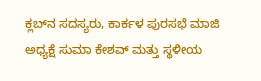ಕ್ಲಬ್‌ನ ಸದಸ್ಯರು, ಕಾರ್ಕಳ ಪುರಸಭೆ ಮಾಜಿ ಅಧ್ಯಕ್ಷೆ ಸುಮಾ ಕೇಶವ್ ಮತ್ತು ಸ್ಥಳೀಯ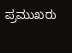ಪ್ರಮುಖರು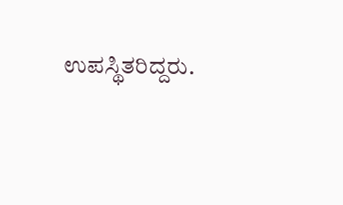ಉಪಸ್ಥಿತರಿದ್ದರು.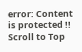error: Content is protected !!
Scroll to Top